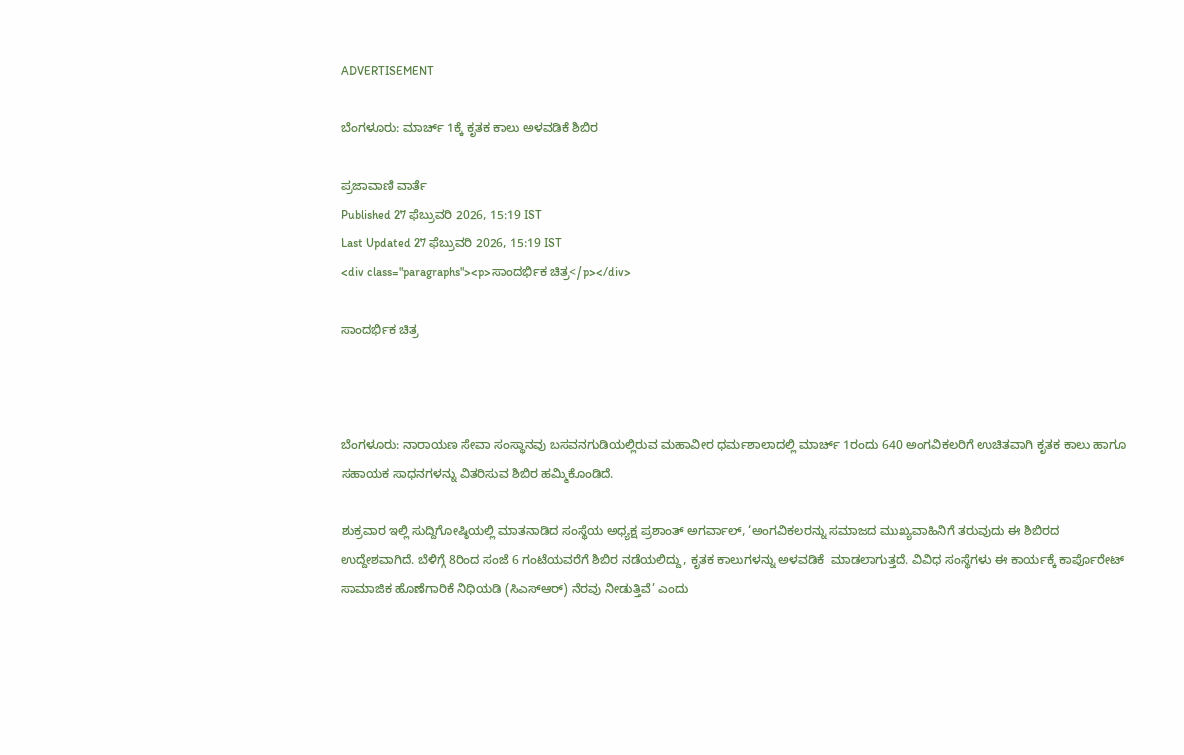ADVERTISEMENT

ಬೆಂಗಳೂರು: ಮಾರ್ಚ್ 1ಕ್ಕೆ ಕೃತಕ ಕಾಲು ಅಳವಡಿಕೆ ಶಿಬಿರ

ಪ್ರಜಾವಾಣಿ ವಾರ್ತೆ
Published 27 ಫೆಬ್ರುವರಿ 2026, 15:19 IST
Last Updated 27 ಫೆಬ್ರುವರಿ 2026, 15:19 IST
<div class="paragraphs"><p>ಸಾಂದರ್ಭಿಕ ಚಿತ್ರ</p></div>

ಸಾಂದರ್ಭಿಕ ಚಿತ್ರ



ಬೆಂಗಳೂರು: ನಾರಾಯಣ ಸೇವಾ ಸಂಸ್ಥಾನವು ಬಸವನಗುಡಿಯಲ್ಲಿರುವ ಮಹಾವೀರ ಧರ್ಮಶಾಲಾದಲ್ಲಿ ಮಾರ್ಚ್ 1ರಂದು 640 ಅಂಗವಿಕಲರಿಗೆ ಉಚಿತವಾಗಿ ಕೃತಕ ಕಾಲು ಹಾಗೂ ಸಹಾಯಕ ಸಾಧನಗಳನ್ನು ವಿತರಿಸುವ ಶಿಬಿರ ಹಮ್ಮಿಕೊಂಡಿದೆ.

ಶುಕ್ರವಾರ ಇಲ್ಲಿ ಸುದ್ದಿಗೋಷ್ಠಿಯಲ್ಲಿ ಮಾತನಾಡಿದ ಸಂಸ್ಥೆಯ ಅಧ್ಯಕ್ಷ ಪ್ರಶಾಂತ್ ಅಗರ್ವಾಲ್, ‘ಅಂಗವಿಕಲರನ್ನು ಸಮಾಜದ ಮುಖ್ಯವಾಹಿನಿಗೆ ತರುವುದು ಈ ಶಿಬಿರದ ಉದ್ದೇಶವಾಗಿದೆ. ಬೆಳಿಗ್ಗೆ 8ರಿಂದ ಸಂಜೆ 6 ಗಂಟೆಯವರೆಗೆ ಶಿಬಿರ ನಡೆಯಲಿದ್ದು, ಕೃತಕ ಕಾಲುಗಳನ್ನು ಅಳವಡಿಕೆ  ಮಾಡಲಾಗುತ್ತದೆ. ವಿವಿಧ ಸಂಸ್ಥೆಗಳು ಈ ಕಾರ್ಯಕ್ಕೆ ಕಾರ್ಪೊರೇಟ್‌ ಸಾಮಾಜಿಕ ಹೊಣೆಗಾರಿಕೆ ನಿಧಿಯಡಿ (ಸಿಎಸ್‌ಆರ್) ನೆರವು ನೀಡುತ್ತಿವೆ’ ಎಂದು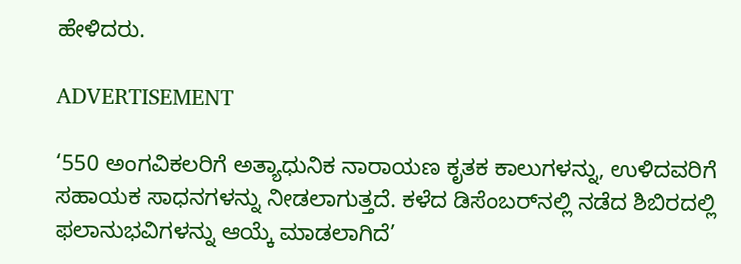ಹೇಳಿದರು.

ADVERTISEMENT

‘550 ಅಂಗವಿಕಲರಿಗೆ ಅತ್ಯಾಧುನಿಕ ನಾರಾಯಣ ಕೃತಕ ಕಾಲುಗಳನ್ನು, ಉಳಿದವರಿಗೆ ಸಹಾಯಕ ಸಾಧನಗಳನ್ನು ನೀಡಲಾಗುತ್ತದೆ. ಕಳೆದ ಡಿಸೆಂಬರ್‌ನಲ್ಲಿ ನಡೆದ ಶಿಬಿರದಲ್ಲಿ ಫಲಾನುಭವಿಗಳನ್ನು ಆಯ್ಕೆ ಮಾಡಲಾಗಿದೆ’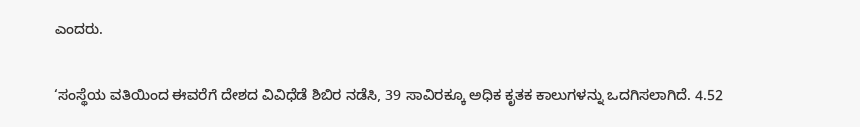ಎಂದರು.

‘ಸಂಸ್ಥೆಯ ವತಿಯಿಂದ ಈವರೆಗೆ ದೇಶದ ವಿವಿಧೆಡೆ ಶಿಬಿರ ನಡೆಸಿ, 39 ಸಾವಿರಕ್ಕೂ ಅಧಿಕ ಕೃತಕ ಕಾಲುಗಳನ್ನು ಒದಗಿಸಲಾಗಿದೆ. 4.52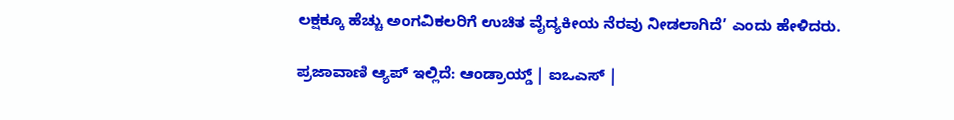ಲಕ್ಷಕ್ಕೂ ಹೆಚ್ಚು ಅಂಗವಿಕಲರಿಗೆ ಉಚಿತ ವೈದ್ಯಕೀಯ ನೆರವು ನೀಡಲಾಗಿದೆ’ ಎಂದು ಹೇಳಿದರು.

ಪ್ರಜಾವಾಣಿ ಆ್ಯಪ್ ಇಲ್ಲಿದೆ: ಆಂಡ್ರಾಯ್ಡ್ | ಐಒಎಸ್ |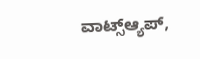ವಾಟ್ಸ್ಆ್ಯಪ್,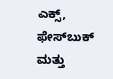ಎಕ್ಸ್, ಫೇಸ್‌ಬುಕ್ ಮತ್ತು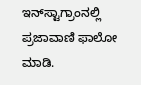ಇನ್‌ಸ್ಟಾಗ್ರಾಂನಲ್ಲಿ ಪ್ರಜಾವಾಣಿ ಫಾಲೋ ಮಾಡಿ.